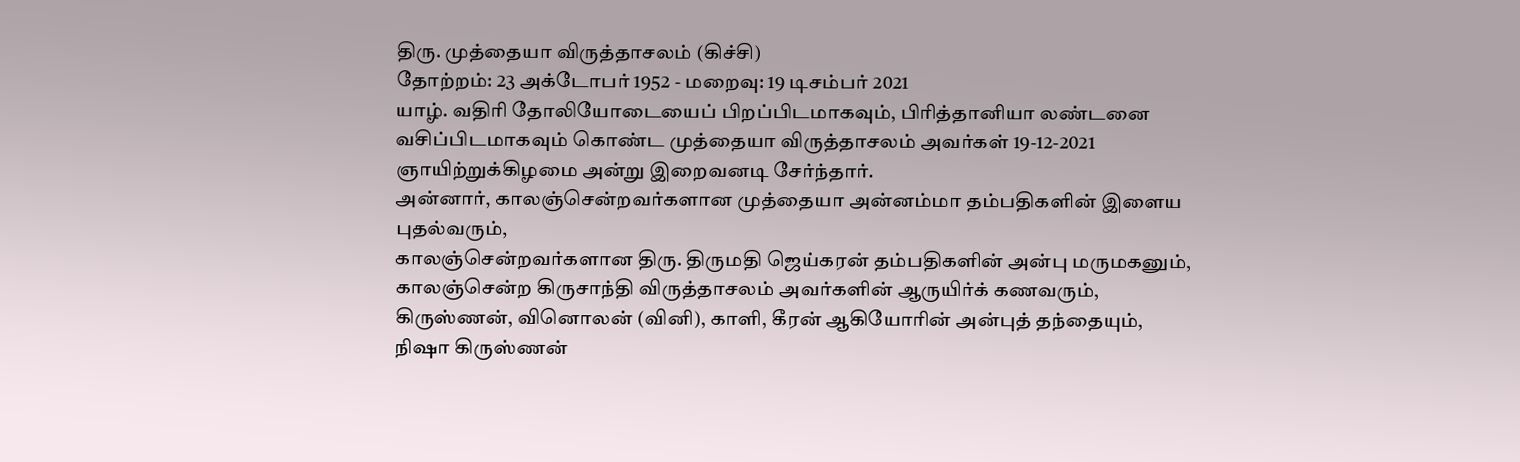திரு. முத்தையா விருத்தாசலம் (கிச்சி)
தோற்றம்: 23 அக்டோபர் 1952 - மறைவு: 19 டிசம்பர் 2021
யாழ். வதிரி தோலியோடையைப் பிறப்பிடமாகவும், பிரித்தானியா லண்டனை வசிப்பிடமாகவும் கொண்ட முத்தையா விருத்தாசலம் அவர்கள் 19-12-2021 ஞாயிற்றுக்கிழமை அன்று இறைவனடி சேர்ந்தார்.
அன்னார், காலஞ்சென்றவர்களான முத்தையா அன்னம்மா தம்பதிகளின் இளைய புதல்வரும்,
காலஞ்சென்றவர்களான திரு. திருமதி ஜெய்கரன் தம்பதிகளின் அன்பு மருமகனும்,
காலஞ்சென்ற கிருசாந்தி விருத்தாசலம் அவர்களின் ஆருயிர்க் கணவரும்,
கிருஸ்ணன், வினொலன் (வினி), காளி, கீரன் ஆகியோரின் அன்புத் தந்தையும்,
நிஷா கிருஸ்ணன்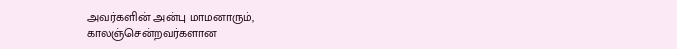அவர்களின் அன்பு மாமனாரும்,
காலஞ்சென்றவர்களான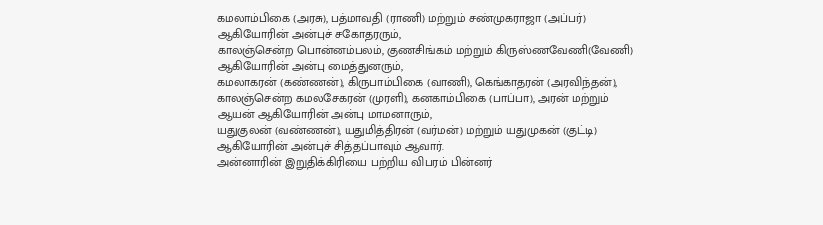கமலாம்பிகை (அரசு), பத்மாவதி (ராணி) மற்றும் சண்முகராஜா (அப்பர்) ஆகியோரின் அன்புச் சகோதரரும்,
காலஞ்சென்ற பொன்னம்பலம், குணசிங்கம் மற்றும் கிருஸ்ணவேணி(வேணி) ஆகியோரின் அன்பு மைத்துனரும்,
கமலாகரன் (கண்ணன்), கிருபாம்பிகை (வாணி), கெங்காதரன் (அரவிந்தன்), காலஞ்சென்ற கமலசேகரன் (முரளி), கனகாம்பிகை (பாப்பா), அரன் மற்றும் ஆயன் ஆகியோரின் அன்பு மாமனாரும்,
யதுகுலன் (வண்ணன்), யதுமித்திரன் (வர்மன்) மற்றும் யதுமுகன் (குட்டி) ஆகியோரின் அன்புச் சித்தப்பாவும் ஆவார்.
அன்னாரின் இறுதிக்கிரியை பற்றிய விபரம் பின்னர்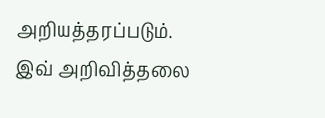அறியத்தரப்படும்.
இவ் அறிவித்தலை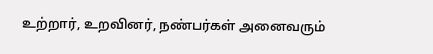உற்றார், உறவினர், நண்பர்கள் அனைவரும்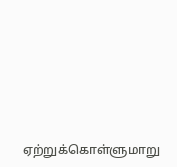ஏற்றுக்கொள்ளுமாறு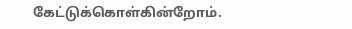கேட்டுக்கொள்கின்றோம்.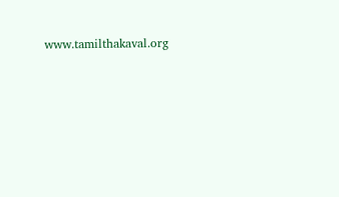www.tamilthakaval.org